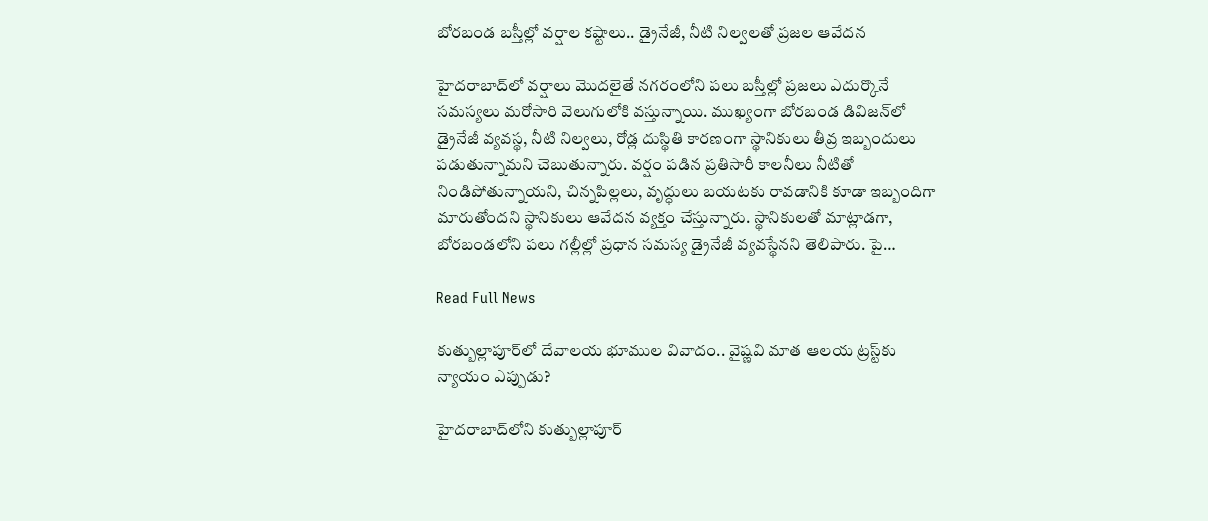బోరబండ బస్తీల్లో వర్షాల కష్టాలు.. డ్రైనేజీ, నీటి నిల్వలతో ప్రజల ఆవేదన

హైదరాబాద్‌లో వర్షాలు మొదలైతే నగరంలోని పలు బస్తీల్లో ప్రజలు ఎదుర్కొనే సమస్యలు మరోసారి వెలుగులోకి వస్తున్నాయి. ముఖ్యంగా బోరబండ డివిజన్‌లో డ్రైనేజీ వ్యవస్థ, నీటి నిల్వలు, రోడ్ల దుస్థితి కారణంగా స్థానికులు తీవ్ర ఇబ్బందులు పడుతున్నామని చెబుతున్నారు. వర్షం పడిన ప్రతిసారీ కాలనీలు నీటితో నిండిపోతున్నాయని, చిన్నపిల్లలు, వృద్ధులు బయటకు రావడానికి కూడా ఇబ్బందిగా మారుతోందని స్థానికులు ఆవేదన వ్యక్తం చేస్తున్నారు. స్థానికులతో మాట్లాడగా, బోరబండలోని పలు గల్లీల్లో ప్రధాన సమస్య డ్రైనేజీ వ్యవస్థేనని తెలిపారు. పై…

Read Full News

కుత్బుల్లాపూర్‌లో దేవాలయ భూముల వివాదం.. వైష్ణవి మాత ఆలయ ట్రస్ట్‌కు న్యాయం ఎప్పుడు?

హైదరాబాద్‌లోని కుత్బుల్లాపూర్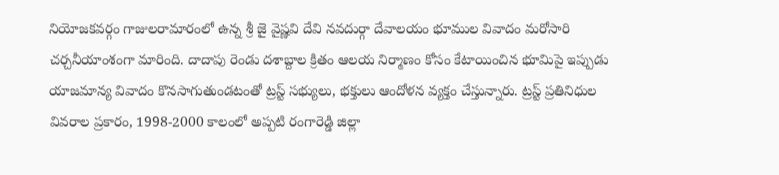నియోజకవర్గం గాజులరామారంలో ఉన్న శ్రీ జై వైష్ణవి దేవి నవదుర్గా దేవాలయం భూముల వివాదం మరోసారి చర్చనీయాంశంగా మారింది. దాదాపు రెండు దశాబ్దాల క్రితం ఆలయ నిర్మాణం కోసం కేటాయించిన భూమిపై ఇప్పుడు యాజమాన్య వివాదం కొనసాగుతుండటంతో ట్రస్ట్ సభ్యులు, భక్తులు ఆందోళన వ్యక్తం చేస్తున్నారు. ట్రస్ట్ ప్రతినిధుల వివరాల ప్రకారం, 1998-2000 కాలంలో అప్పటి రంగారెడ్డి జిల్లా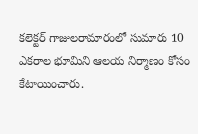కలెక్టర్ గాజులరామారంలో సుమారు 10 ఎకరాల భూమిని ఆలయ నిర్మాణం కోసం కేటాయించారు.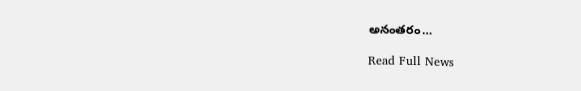అనంతరం…

Read Full News